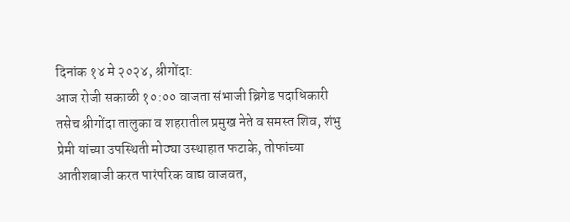दिनांक १४ मे २०२४, श्रीगोंदा:
आज रोजी सकाळी १०:०० वाजता संभाजी ब्रिगेड पदाधिकारी तसेच श्रीगोंदा तालुका व शहरातील प्रमुख नेते व समस्त शिव, शंभु प्रेमी यांच्या उपस्थिती मोठ्या उस्थाहात फटाके, तोफांच्या आतीशबाजी करत पारंपरिक वाद्य वाजवत,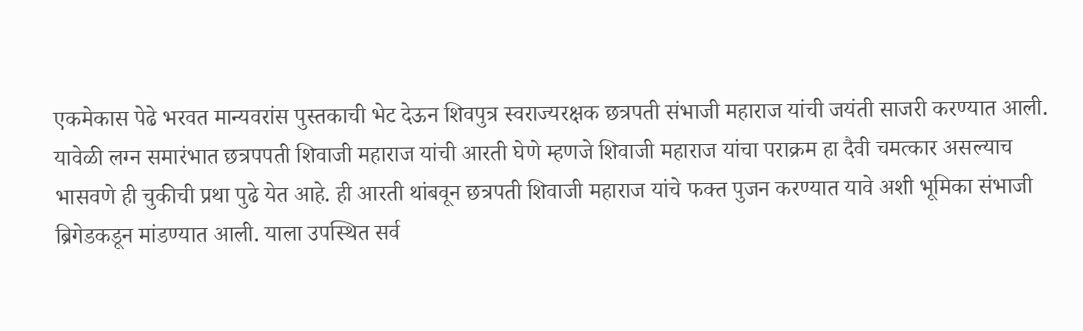एकमेकास पेढे भरवत मान्यवरांस पुस्तकाची भेट देऊन शिवपुत्र स्वराज्यरक्षक छत्रपती संभाजी महाराज यांची जयंती साजरी करण्यात आली.
यावेळी लग्न समारंभात छत्रपपती शिवाजी महाराज यांची आरती घेणे म्हणजे शिवाजी महाराज यांचा पराक्रम हा दैवी चमत्कार असल्याच भासवणे ही चुकीची प्रथा पुढे येत आहे. ही आरती थांबवून छत्रपती शिवाजी महाराज यांचे फक्त पुजन करण्यात यावे अशी भूमिका संभाजी ब्रिगेडकडून मांडण्यात आली. याला उपस्थित सर्व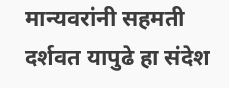मान्यवरांनी सहमती दर्शवत यापुढे हा संदेश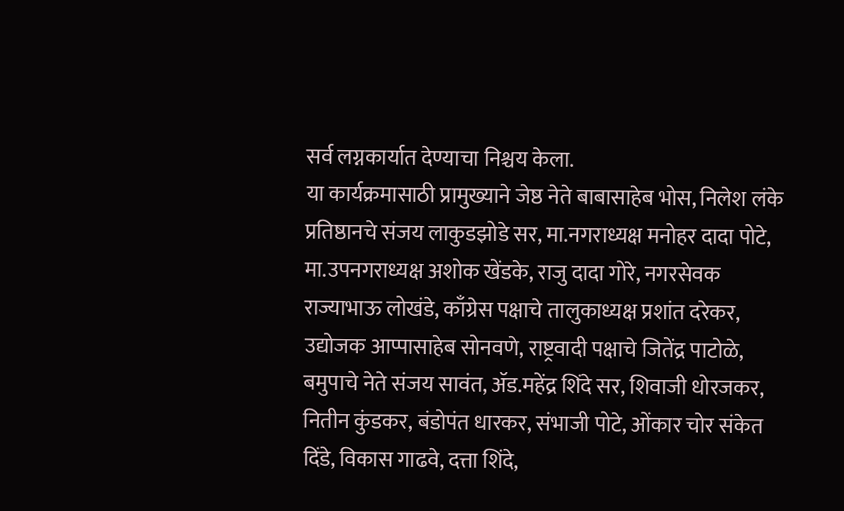सर्व लग्नकार्यात देण्याचा निश्चय केला.
या कार्यक्रमासाठी प्रामुख्याने जेष्ठ नेते बाबासाहेब भोस, निलेश लंके प्रतिष्ठानचे संजय लाकुडझोडे सर, मा.नगराध्यक्ष मनोहर दादा पोटे, मा.उपनगराध्यक्ष अशोक खेंडके, राजु दादा गोरे, नगरसेवक राज्याभाऊ लोखंडे, काँग्रेस पक्षाचे तालुकाध्यक्ष प्रशांत दरेकर, उद्योजक आप्पासाहेब सोनवणे, राष्ट्रवादी पक्षाचे जितेंद्र पाटोळे, बमुपाचे नेते संजय सावंत, ॲड.महेंद्र शिंदे सर, शिवाजी धोरजकर, नितीन कुंडकर, बंडोपंत धारकर, संभाजी पोटे, ओंकार चोर संकेत दिंडे, विकास गाढवे, दत्ता शिंदे,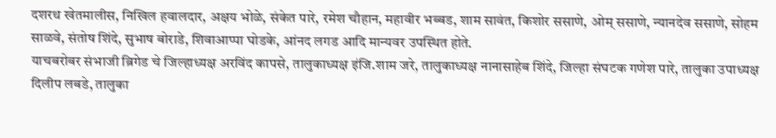दशरथ खेतमालीस, निखिल हवालदार, अक्षय भोळे, संकेत पारे, रमेश चौहान, महावीर भब्बड, शाम सावंत, किशोर ससाणे, ओम् ससाणे, न्यानदेव ससाणे, सोहम साळवे, संतोष शिंदे, सुभाष बोराडे, शिवाआप्पा घोडके, आंनद लगड आदि मान्यवर उपस्थित होते.
याचबरोबर संभाजी ब्रिगेड चे जिल्हाध्यक्ष अरविंद कापसे, तालुकाध्यक्ष इंजि.शाम जरे, तालुकाध्यक्ष नानासाहेब शिंदे, जिल्हा संघटक गणेश पारे, तालुका उपाध्यक्ष दिलीप लबडे, तालुका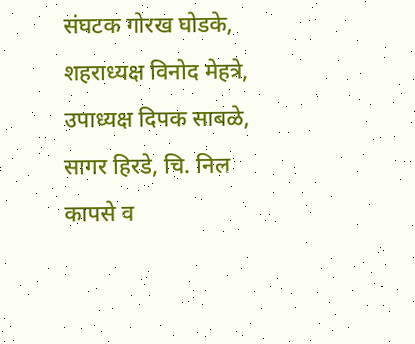संघटक गोरख घोडके, शहराध्यक्ष विनोद मेहत्रे, उपाध्यक्ष दिपक साबळे, सागर हिरडे, चि. निल कापसे व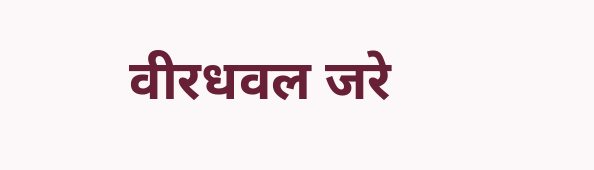वीरधवल जरे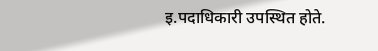इ.पदाधिकारी उपस्थित होते.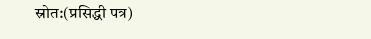स्रोत:(प्रसिद्धी पत्र)